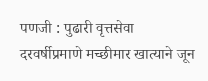पणजी : पुढारी वृत्तसेवा
दरवर्षीप्रमाणे मच्छीमार खात्याने जून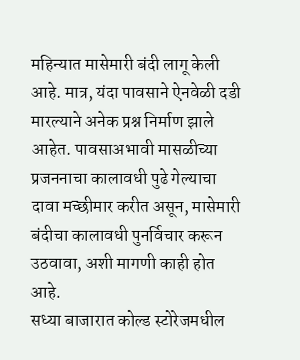महिन्यात मासेमारी बंदी लागू केली आहे. मात्र, यंदा पावसाने ऐनवेळी दडी मारल्याने अनेक प्रश्न निर्माण झाले आहेत. पावसाअभावी मासळीच्या प्रजननाचा कालावधी पुढे गेल्याचा दावा मच्छीमार करीत असून, मासेमारी बंदीचा कालावधी पुनर्विचार करून उठवावा, अशी मागणी काही होत आहे.
सध्या बाजारात कोल्ड स्टोरेजमधील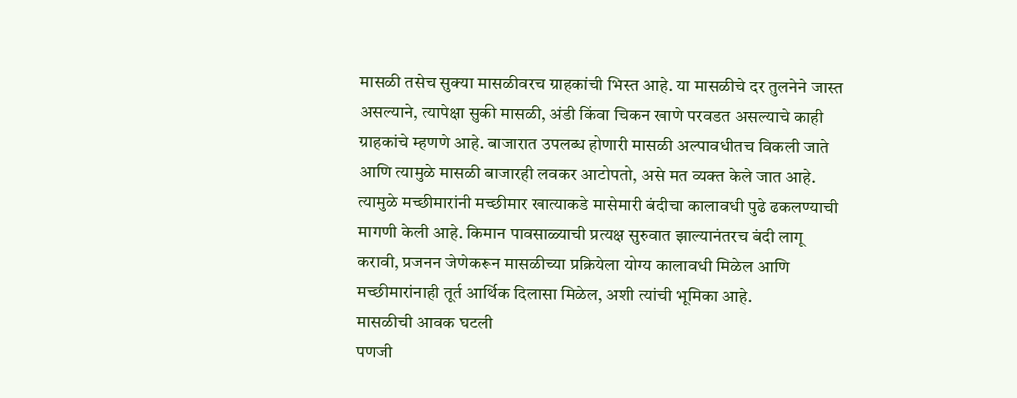मासळी तसेच सुक्या मासळीवरच ग्राहकांची भिस्त आहे. या मासळीचे दर तुलनेने जास्त असल्याने, त्यापेक्षा सुकी मासळी, अंडी किंवा चिकन खाणे परवडत असल्याचे काही ग्राहकांचे म्हणणे आहे. बाजारात उपलब्ध होणारी मासळी अल्पावधीतच विकली जाते आणि त्यामुळे मासळी बाजारही लवकर आटोपतो, असे मत व्यक्त केले जात आहे.
त्यामुळे मच्छीमारांनी मच्छीमार खात्याकडे मासेमारी बंदीचा कालावधी पुढे ढकलण्याची मागणी केली आहे. किमान पावसाळ्याची प्रत्यक्ष सुरुवात झाल्यानंतरच बंदी लागू करावी, प्रजनन जेणेकरून मासळीच्या प्रक्रियेला योग्य कालावधी मिळेल आणि मच्छीमारांनाही तूर्त आर्थिक दिलासा मिळेल, अशी त्यांची भूमिका आहे.
मासळीची आवक घटली
पणजी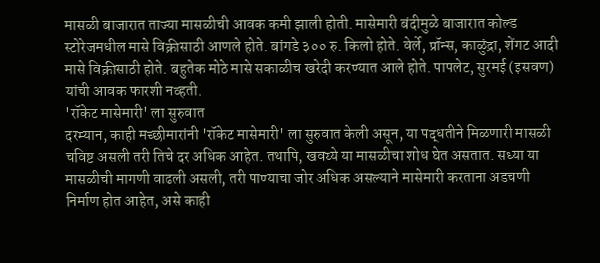मासळी बाजारात ताज्या मासळीची आवक कमी झाली होती. मासेमारी बंदीमुळे बाजारात कोल्ड स्टोरेजमधील मासे विक्रीसाठी आणले होते. बांगडे ३०० रु. किलो होते. वेर्ले, प्रॉन्स, काळुंद्रा, शेंगट आदी मासे विक्रीसाठी होते. बहुतेक मोठे मासे सकाळीच खरेदी करण्यात आले होते. पापलेट, सुरमई (इसवण) यांची आवक फारशी नव्हती.
'रॉकेट मासेमारी' ला सुरुवात
दरम्यान, काही मच्छीमारांनी 'रॉकेट मासेमारी' ला सुरुवात केली असून, या पद्धतीने मिळणारी मासळी चविष्ट असली तरी तिचे दर अधिक आहेत. तथापि, खवय्ये या मासळीचा शोध घेत असतात. सध्या या मासळीची मागणी वाढली असली, तरी पाण्याचा जोर अधिक असल्याने मासेमारी करताना अडचणी निर्माण होत आहेत, असे काही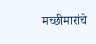मच्छीमारांचे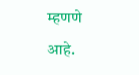म्हणणे आहे.